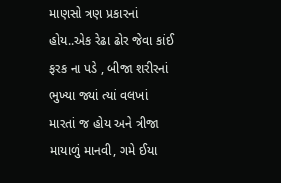માણસો ત્રણ પ્રકારનાં હોય..એક રેઢા ઢોર જેવા કાંઈ ફરક ના પડે , બીજા શરીરનાં ભુખ્યા જ્યાં ત્યાં વલખાં મારતાં જ હોય અને ત્રીજા માયાળું માનવી, ગમે ઈયા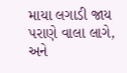માયા લગાડી જાય પરાણે વાલા લાગે, અને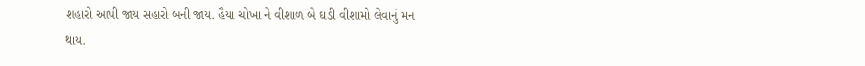શહારો આપી જાય સહારો બની જાય. હૈયા ચોખા ને વીશાળ બે ઘડી વીશામો લેવાનું મન થાય.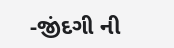-જીંદગી ની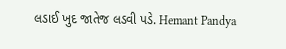લડાઈ ખુદ જાતેજ લડવી પડે. Hemant Pandya